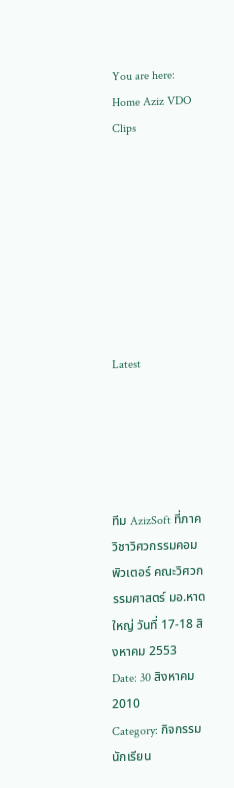You are here: Home Aziz VDO Clips








Latest





ทีม AzizSoft ที่ภาควิชาวิศวกรรมคอมพิวเตอร์ คณะวิศวกรรมศาสตร์ มอ.หาดใหญ่ วันที่ 17-18 สิงหาคม 2553
Date: 30 สิงหาคม 2010
Category: กิจกรรมนักเรียน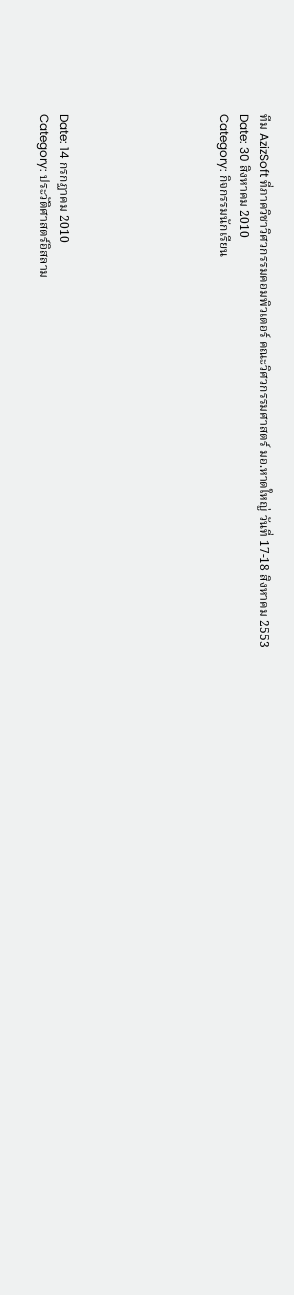ทีม AzizSoft ที่ภาควิชาวิศวกรรมคอมพิวเตอร์ คณะวิศวกรรมศาสตร์ มอ.หาดใหญ่ วันที่ 17-18 สิงหาคม 2553
Date: 30 สิงหาคม 2010
Category: กิจกรรมนักเรียน







Date: 14 กรกฏาคม 2010
Category: ประวัติศาสตร์อิสลาม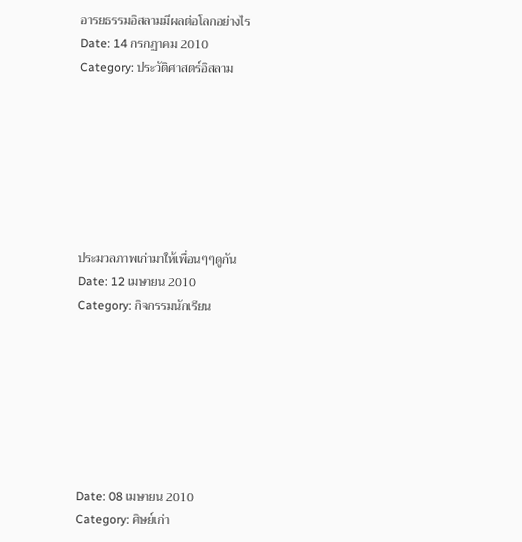อารยธรรมอิสลามมีผลต่อโลกอย่างไร
Date: 14 กรกฏาคม 2010
Category: ประวัติศาสตร์อิสลาม







ประมวลภาพเก่ามาให้เพื่อนๆๆดูกัน
Date: 12 เมษายน 2010
Category: กิจกรรมนักเรียน







Date: 08 เมษายน 2010
Category: ศิษย์เก่า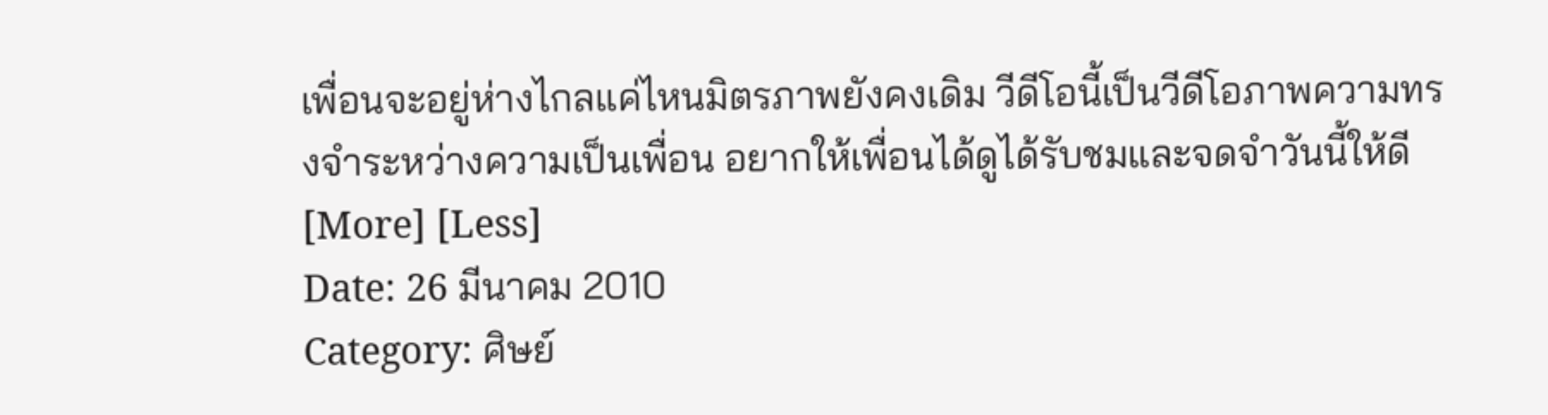เพื่อนจะอยู่ห่างไกลแค่ไหนมิตรภาพยังคงเดิม วีดีโอนี้เป็นวีดีโอภาพความทรงจำระหว่างความเป็นเพื่อน อยากให้เพื่อนได้ดูได้รับชมและจดจำวันนี้ให้ดี [More] [Less]
Date: 26 มีนาคม 2010
Category: ศิษย์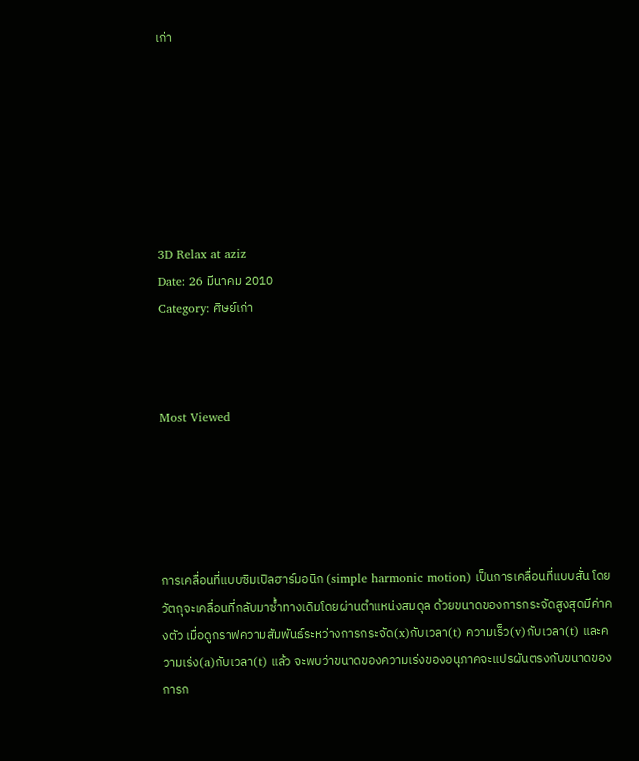เก่า







3D Relax at aziz
Date: 26 มีนาคม 2010
Category: ศิษย์เก่า



Most Viewed





การเคลื่อนที่แบบซิมเปิลฮาร์มอนิก (simple harmonic motion) เป็นการเคลื่อนที่แบบสั่น โดยวัตถุจะเคลื่อนที่กลับมาซ้ำทางเดิมโดยผ่านตำแหน่งสมดุล ด้วยขนาดของการกระจัดสูงสุดมีค่าคงตัว เมื่อดูกราฟความสัมพันธ์ระหว่างการกระจัด(x)กับเวลา(t) ความเร็ว(v)กับเวลา(t) และความเร่ง(a)กับเวลา(t) แล้ว จะพบว่าขนาดของความเร่งของอนุภาคจะแปรผันตรงกับขนาดของการก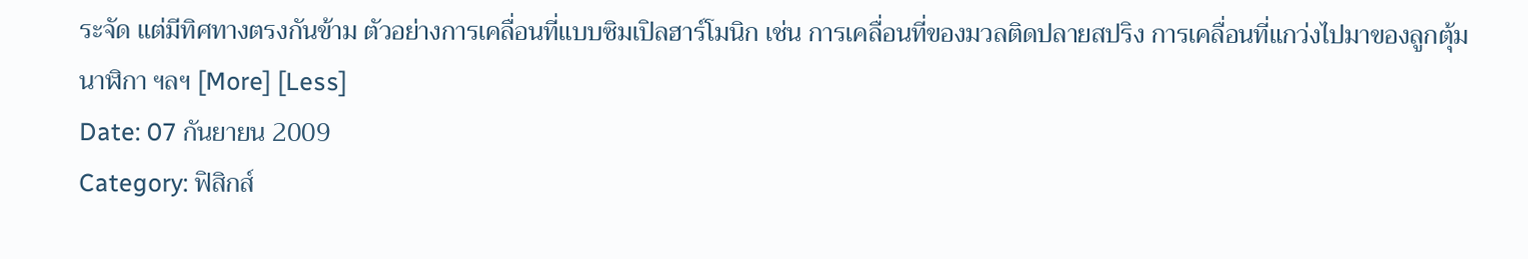ระจัด แต่มีทิศทางตรงกันข้าม ตัวอย่างการเคลื่อนที่แบบซิมเปิลฮาร์โมนิก เช่น การเคลื่อนที่ของมวลติดปลายสปริง การเคลื่อนที่แกว่งไปมาของลูกตุ้มนาฬิกา ฯลฯ [More] [Less]
Date: 07 กันยายน 2009
Category: ฟิสิกส์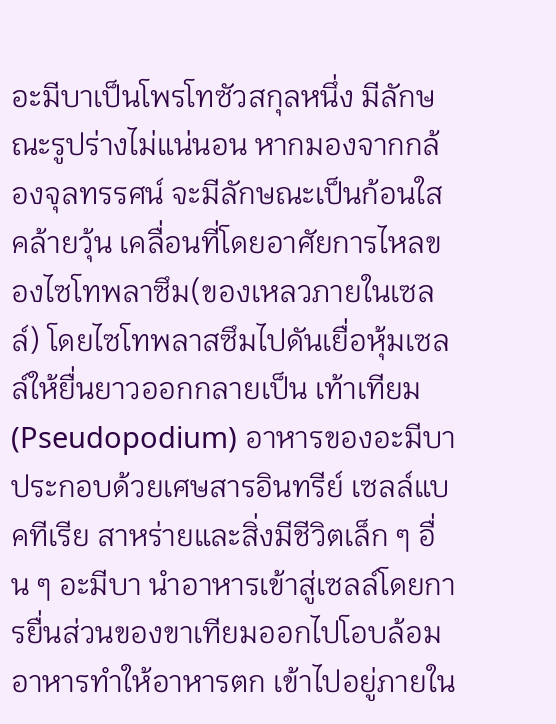อะมีบาเป็นโพรโทซัวสกุลหนึ่ง มีลักษณะรูปร่างไม่แน่นอน หากมองจากกล้องจุลทรรศน์ จะมีลักษณะเป็นก้อนใสคล้ายวุ้น เคลื่อนที่โดยอาศัยการไหลของไซโทพลาซึม(ของเหลวภายในเซลล์) โดยไซโทพลาสซึมไปดันเยื่อหุ้มเซลล์ให้ยื่นยาวออกกลายเป็น เท้าเทียม (Pseudopodium) อาหารของอะมีบาประกอบด้วยเศษสารอินทรีย์ เซลล์แบคทีเรีย สาหร่ายและสิ่งมีชีวิตเล็ก ๆ อื่น ๆ อะมีบา นำอาหารเข้าสู่เซลล์โดยการยื่นส่วนของขาเทียมออกไปโอบล้อมอาหารทำให้อาหารตก เข้าไปอยู่ภายใน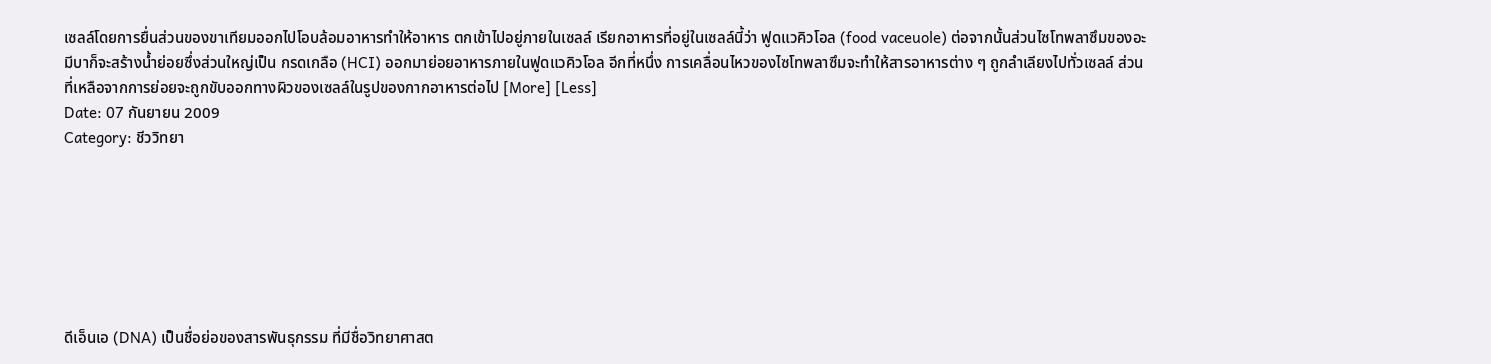เซลล์โดยการยื่นส่วนของขาเทียมออกไปโอบล้อมอาหารทำให้อาหาร ตกเข้าไปอยู่ภายในเซลล์ เรียกอาหารที่อยู่ในเซลล์นี้ว่า ฟูดแวคิวโอล (food vaceuole) ต่อจากนั้นส่วนไซโทพลาซึมของอะมีบาก็จะสร้างน้ำย่อยซึ่งส่วนใหญ่เป็น กรดเกลือ (HCI) ออกมาย่อยอาหารภายในฟูดแวคิวโอล อีกที่หนึ่ง การเคลื่อนไหวของไซโทพลาซึมจะทำให้สารอาหารต่าง ๆ ถูกลำเลียงไปทั่วเซลล์ ส่วนที่เหลือจากการย่อยจะถูกขับออกทางผิวของเซลล์ในรูปของกากอาหารต่อไป [More] [Less]
Date: 07 กันยายน 2009
Category: ชีววิทยา







ดีเอ็นเอ (DNA) เป็นชื่อย่อของสารพันธุกรรม ที่มีชื่อวิทยาศาสต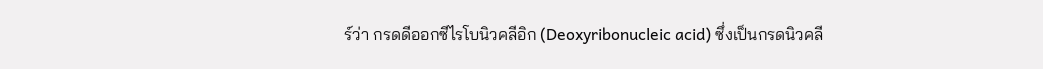ร์ว่า กรดดีออกซีไรโบนิวคลีอิก (Deoxyribonucleic acid) ซึ่งเป็นกรดนิวคลี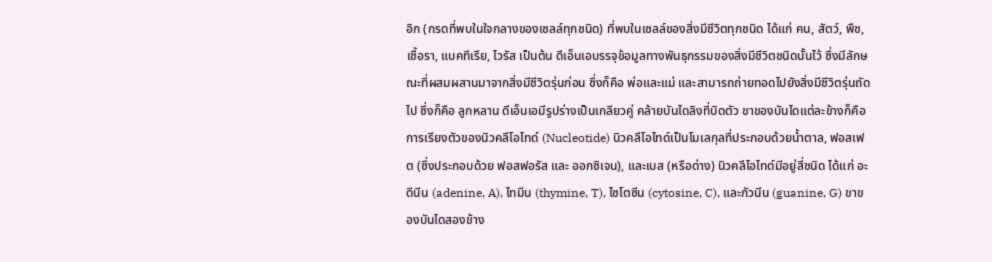อิก (กรดที่พบในใจกลางของเซลล์ทุกชนิด) ที่พบในเซลล์ของสิ่งมีชีวิตทุกชนิด ได้แก่ คน, สัตว์, พืช, เชื้อรา, แบคทีเรีย, ไวรัส เป็นต้น ดีเอ็นเอบรรจุข้อมูลทางพันธุกรรมของสิ่งมีชีวิตชนิดนั้นไว้ ซึ่งมีลักษณะที่ผสมผสานมาจากสิ่งมีชีวิตรุ่นก่อน ซึ่งก็คือ พ่อและแม่ และสามารถถ่ายทอดไปยังสิ่งมีชีวิตรุ่นถัดไป ซึ่งก็คือ ลูกหลาน ดีเอ็นเอมีรูปร่างเป็นเกลียวคู่ คล้ายบันไดลิงที่บิดตัว ขาของบันไดแต่ละข้างก็คือการเรียงตัวของนิวคลีโอไทด์ (Nucleotide) นิวคลีโอไทด์เป็นโมเลกุลที่ประกอบด้วยน้ำตาล, ฟอสเฟต (ซึ่งประกอบด้วย ฟอสฟอรัส และ ออกซิเจน), และเบส (หรือด่าง) นิวคลีโอไทด์มีอยู่สี่ชนิด ได้แก่ อะดีนีน (adenine, A), ไทมีน (thymine, T), ไซโตซีน (cytosine, C), และกัวนีน (guanine, G) ขาของบันไดสองข้าง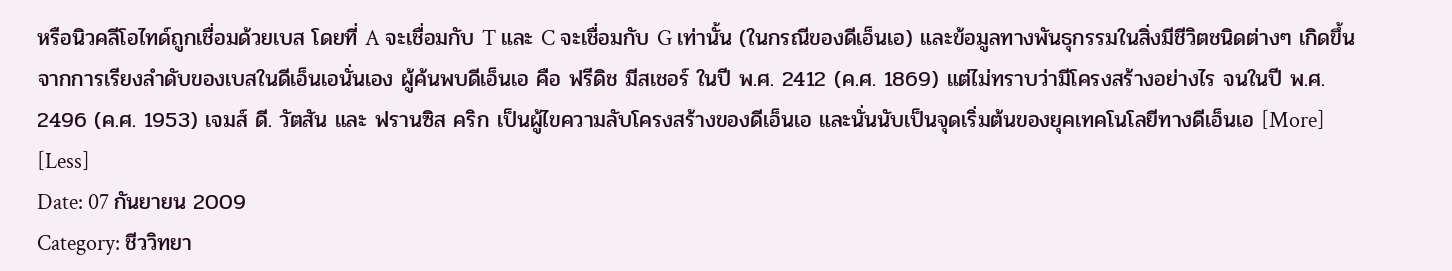หรือนิวคลีโอไทด์ถูกเชื่อมด้วยเบส โดยที่ A จะเชื่อมกับ T และ C จะเชื่อมกับ G เท่านั้น (ในกรณีของดีเอ็นเอ) และข้อมูลทางพันธุกรรมในสิ่งมีชีวิตชนิดต่างๆ เกิดขึ้นจากการเรียงลำดับของเบสในดีเอ็นเอนั่นเอง ผู้ค้นพบดีเอ็นเอ คือ ฟรีดิช มีสเชอร์ ในปี พ.ศ. 2412 (ค.ศ. 1869) แต่ไม่ทราบว่ามีโครงสร้างอย่างไร จนในปี พ.ศ. 2496 (ค.ศ. 1953) เจมส์ ดี. วัตสัน และ ฟรานซิส คริก เป็นผู้ไขความลับโครงสร้างของดีเอ็นเอ และนั่นนับเป็นจุดเริ่มต้นของยุคเทคโนโลยีทางดีเอ็นเอ [More] [Less]
Date: 07 กันยายน 2009
Category: ชีววิทยา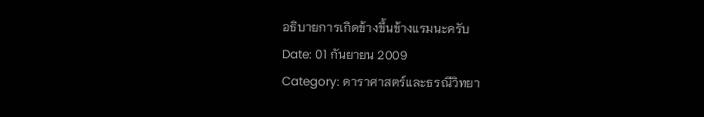อธิบายการเกิดข้างขึ้นข้างแรมนะครับ
Date: 01 กันยายน 2009
Category: ดาราศาสตร์และธรณีวิทยา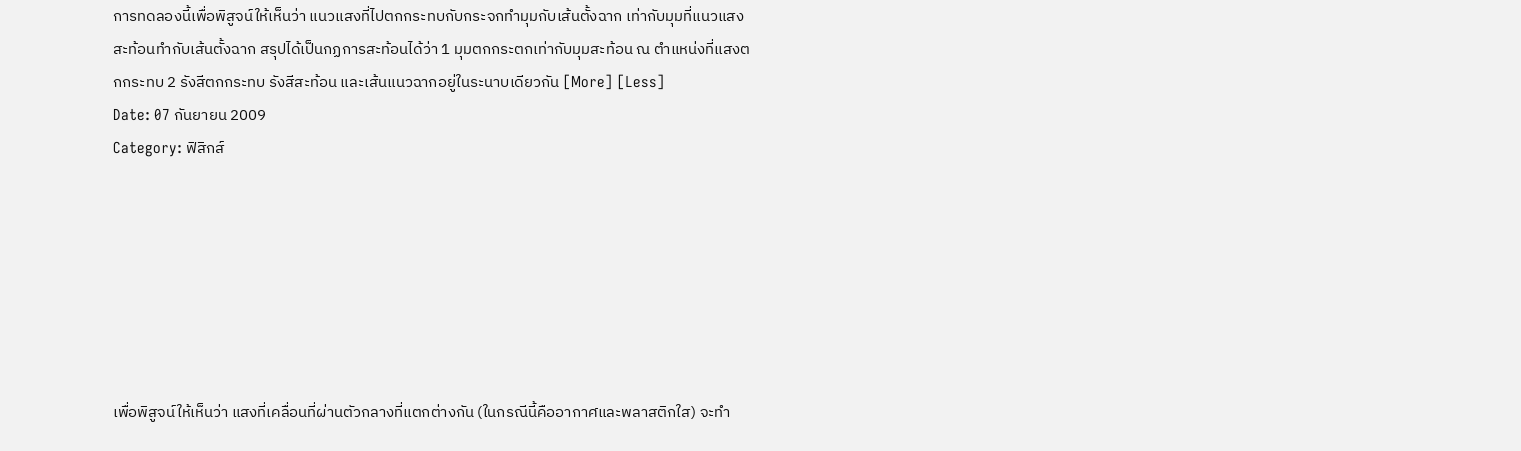การทดลองนี้เพื่อพิสูจน์ให้เห็นว่า แนวแสงที่ไปตกกระทบกับกระจกทำมุมกับเส้นตั้งฉาก เท่ากับมุมที่แนวแสงสะท้อนทำกับเส้นตั้งฉาก สรุปได้เป็นกฏการสะท้อนได้ว่า 1 มุมตกกระตกเท่ากับมุมสะท้อน ณ ตำแหน่งที่แสงตกกระทบ 2 รังสีตกกระทบ รังสีสะท้อน และเส้นแนวฉากอยู่ในระนาบเดียวกัน [More] [Less]
Date: 07 กันยายน 2009
Category: ฟิสิกส์







เพื่อพิสูจน์ให้เห็นว่า แสงที่เคลื่อนที่ผ่านตัวกลางที่แตกต่างกัน (ในกรณีนี้คืออากาศและพลาสติกใส) จะทำ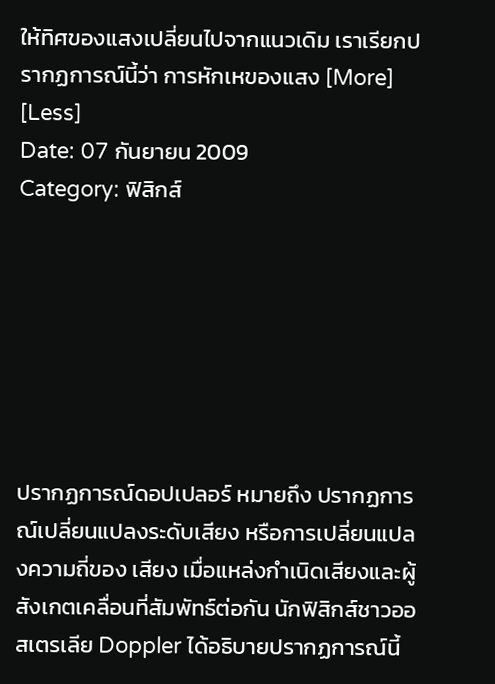ให้ทิศของแสงเปลี่ยนไปจากแนวเดิม เราเรียกปรากฏการณ์นี้ว่า การหักเหของแสง [More] [Less]
Date: 07 กันยายน 2009
Category: ฟิสิกส์







ปรากฏการณ์ดอปเปลอร์ หมายถึง ปรากฏการณ์เปลี่ยนแปลงระดับเสียง หรือการเปลี่ยนแปลงความถี่ของ เสียง เมื่อแหล่งกำเนิดเสียงและผู้สังเกตเคลื่อนที่สัมพัทธ์ต่อกัน นักฟิสิกส์ชาวออสเตรเลีย Doppler ได้อธิบายปรากฏการณ์นี้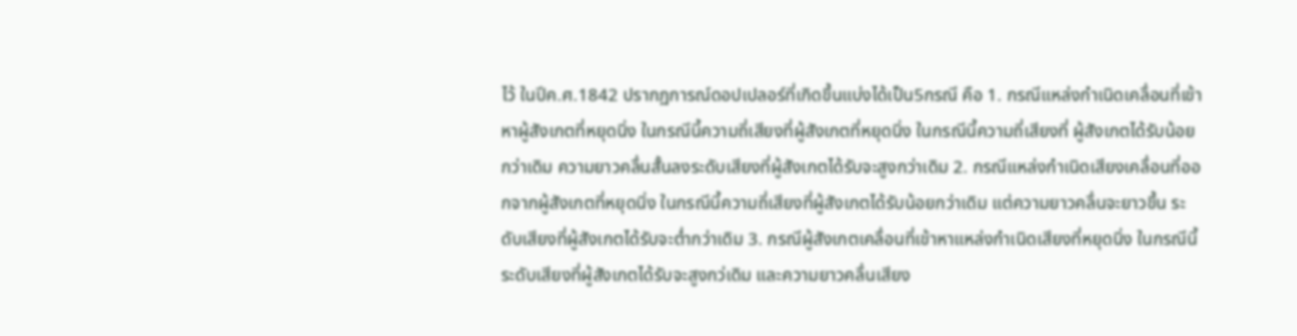ไว้ ในปีค.ศ.1842 ปรากฏการณ์ดอปเปลอร์ที่เกิดขึ้นแบ่งได้เป็น5กรณี คือ 1. กรณีแหล่งกำเนิดเคลื่อนที่เข้าหาผู้สังเกตที่หยุดนิ่ง ในกรณีนี้ความถี่เสียงที่ผู้สังเกตที่หยุดนิ่ง ในกรณีนี้ความถี่เสียงที่ ผู้สังเกตได้รับน้อยกว่าเดิม ความยาวคลื่นสั้นลงระดับเสียงที่ผู้สังเกตได้รับจะสูงกว่าเดิม 2. กรณีแหล่งกำเนิดเสียงเคลื่อนที่ออกจากผู้สังเกตที่หยุดนิ่ง ในกรณีนี้ความถี่เสียงที่ผู้สังเกตได้รับน้อยกว่าเดิม แต่ความยาวคลื่นจะยาวขึ้น ระดับเสียงที่ผู้สังเกตได้รับจะต่ำกว่าเดิม 3. กรณีผู้สังเกตเคลื่อนที่เข้าหาแหล่งกำเนิดเสียงที่หยุดนิ่ง ในกรณีนี้ระดับเสียงที่ผู้สังเกตได้รับจะสูงกว่เดิม และความยาวคลื่นเสียง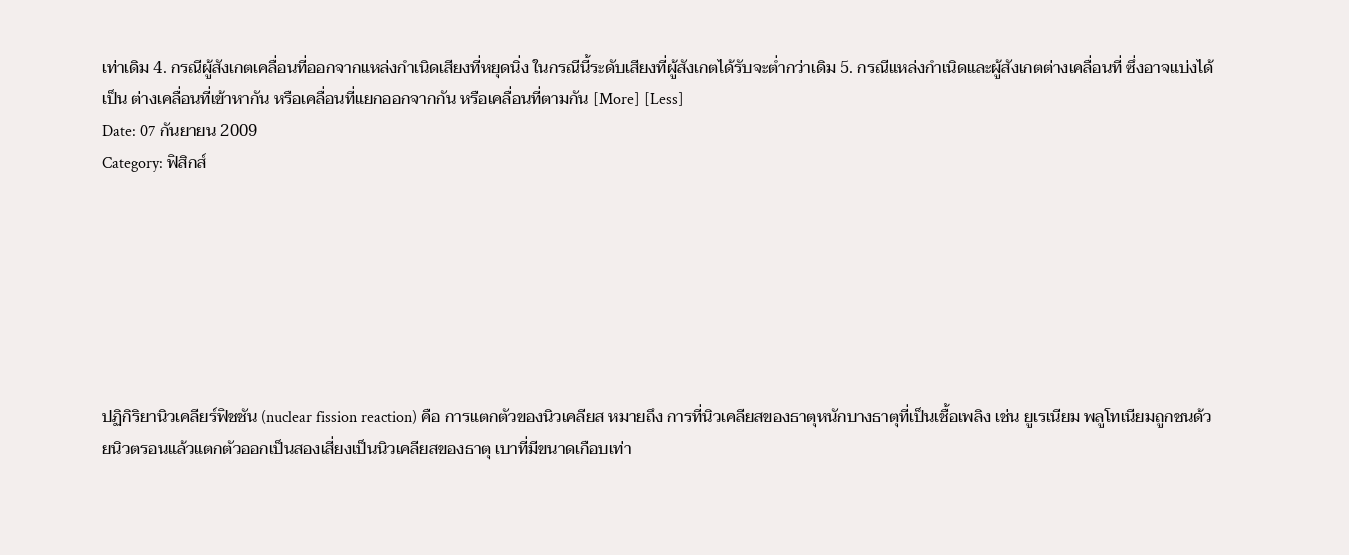เท่าเดิม 4. กรณีผู้สังเกตเคลื่อนที่ออกจากแหล่งกำเนิดเสียงที่หยุดนิ่ง ในกรณีนี้ระดับเสียงที่ผู้สังเกตได้รับจะต่ำกว่าเดิม 5. กรณีแหล่งกำเนิดและผู้สังเกตต่างเคลื่อนที่ ซึ่งอาจแบ่งได้เป็น ต่างเคลื่อนที่เข้าหากัน หรือเคลื่อนที่แยกออกจากกัน หรือเคลื่อนที่ตามกัน [More] [Less]
Date: 07 กันยายน 2009
Category: ฟิสิกส์







ปฏิกิริยานิวเคลียร์ฟิชชัน (nuclear fission reaction) คือ การแตกตัวของนิวเคลียส หมายถึง การที่นิวเคลียสของธาตุหนักบางธาตุที่เป็นเชื้อเพลิง เช่น ยูเรเนียม พลูโทเนียมถูกชนด้วยนิวตรอนแล้วแตกตัวออกเป็นสองเสี่ยงเป็นนิวเคลียสของธาตุ เบาที่มีขนาดเกือบเท่า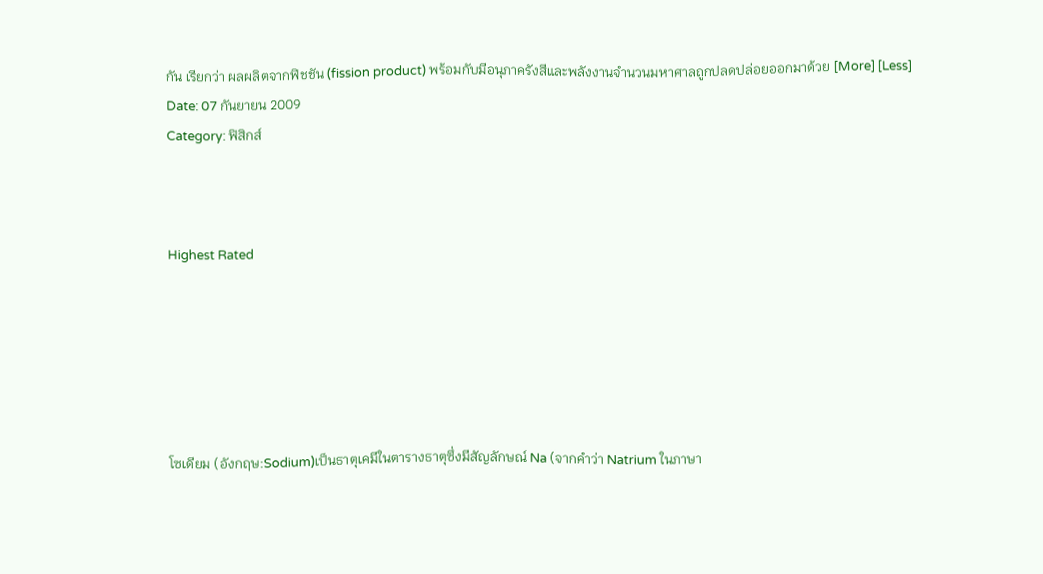กัน เรียกว่า ผลผลิตจากฟิชชัน (fission product) พร้อมกับมีอนุภาครังสีและพลังงานจำนวนมหาศาลถูกปลดปล่อยออกมาด้วย [More] [Less]
Date: 07 กันยายน 2009
Category: ฟิสิกส์



Highest Rated






โซเดียม (อังกฤษ:Sodium)เป็นธาตุเคมีในตารางธาตุซึ่งมีสัญลักษณ์ Na (จากคำว่า Natrium ในภาษา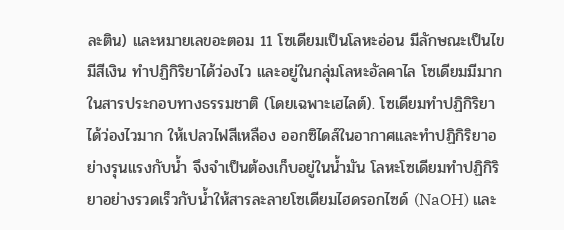ละติน) และหมายเลขอะตอม 11 โซเดียมเป็นโลหะอ่อน มีลักษณะเป็นไข มีสีเงิน ทำปฏิกิริยาได้ว่องไว และอยู่ในกลุ่มโลหะอัลคาไล โซเดียมมีมากในสารประกอบทางธรรมชาติ (โดยเฉพาะเฮไลต์). โซเดียมทำปฏิกิริยาได้ว่องไวมาก ให้เปลวไฟสีเหลือง ออกซิไดส์ในอากาศและทำปฏิกิริยาอย่างรุนแรงกับน้ำ จึงจำเป็นต้องเก็บอยู่ในน้ำมัน โลหะโซเดียมทำปฏิกิริยาอย่างรวดเร็วกับน้ำให้สารละลายโซเดียมไฮดรอกไซด์ (NaOH) และ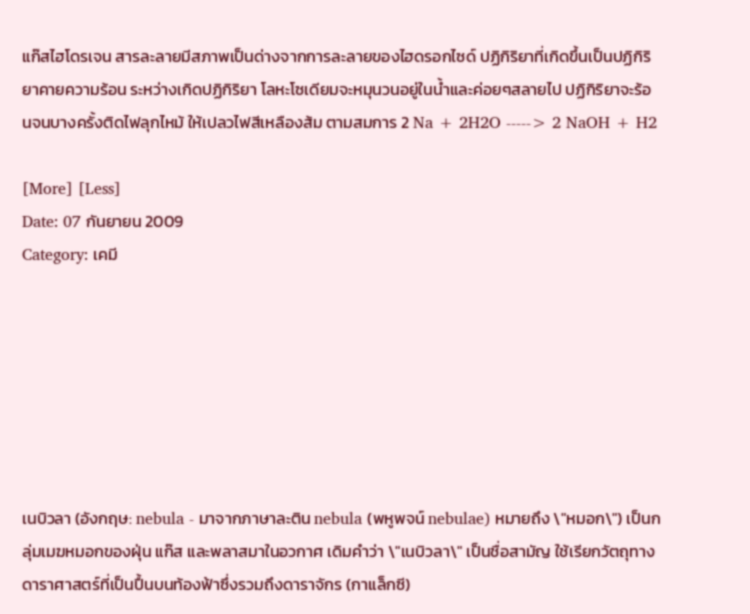แก๊สไฮโดรเจน สารละลายมีสภาพเป็นด่างจากการละลายของไฮดรอกไซด์ ปฏิกิริยาที่เกิดขึ้นเป็นปฏิกิริยาคายความร้อน ระหว่างเกิดปฏิกิริยา โลหะโซเดียมจะหมุนวนอยู่ในน้ำและค่อยๆสลายไป ปฏิกิริยาจะร้อนจนบางครั้งติดไฟลุกไหม้ ให้เปลวไฟสีเหลืองส้ม ตามสมการ 2 Na + 2H2O -----> 2 NaOH + H2

[More] [Less]
Date: 07 กันยายน 2009
Category: เคมี







เนบิวลา (อังกฤษ: nebula - มาจากภาษาละติน nebula (พหูพจน์ nebulae) หมายถึง \"หมอก\") เป็นกลุ่มเมฆหมอกของฝุ่น แก๊ส และพลาสมาในอวกาศ เดิมคำว่า \"เนบิวลา\" เป็นชื่อสามัญ ใช้เรียกวัตถุทางดาราศาสตร์ที่เป็นปื้นบนท้องฟ้าซึ่งรวมถึงดาราจักร (กาแล็กซี)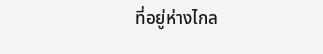ที่อยู่ห่างไกล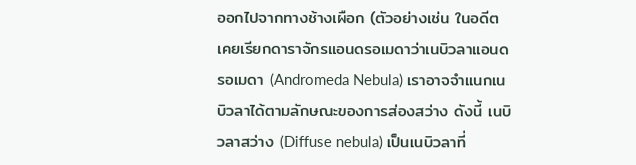ออกไปจากทางช้างเผือก (ตัวอย่างเช่น ในอดีตเคยเรียกดาราจักรแอนดรอเมดาว่าเนบิวลาแอนดรอเมดา (Andromeda Nebula) เราอาจจำแนกเนบิวลาได้ตามลักษณะของการส่องสว่าง ดังนี้ เนบิวลาสว่าง (Diffuse nebula) เป็นเนบิวลาที่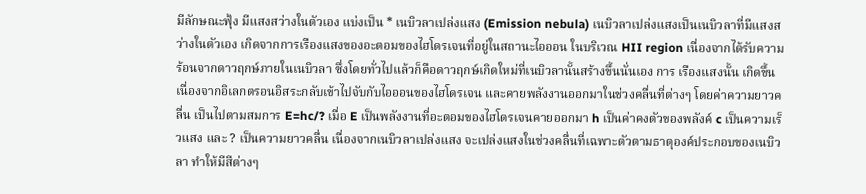มีลักษณะฟุ้ง มีแสงสว่างในตัวเอง แบ่งเป็น * เนบิวลาเปล่งแสง (Emission nebula) เนบิวลาเปล่งแสงเป็นเนบิวลาที่มีแสงสว่างในตัวเอง เกิดจากการเรืองแสงของอะตอมของไฮโดรเจนที่อยู่ในสถานะไอออน ในบริเวณ HII region เนื่องจากได้รับความร้อนจากดาวฤกษ์ภายในเนบิวลา ซึ่งโดยทั่วไปแล้วก็คือดาวฤกษ์เกิดใหม่ที่เนบิวลานั้นสร้างขึ้นนั่นเอง การ เรืองแสงนั้น เกิดขึ้นเนื่องจากอิเลกตรอนอิสระกลับเข้าไปจับกับไอออนของไฮโดรเจน และคายพลังงานออกมาในช่วงคลื่นที่ต่างๆ โดยค่าความยาวคลื่น เป็นไปตามสมการ E=hc/? เมื่อ E เป็นพลังงานที่อะตอมของไฮโดรเจนคายออกมา h เป็นค่าคงตัวของพลังค์ c เป็นความเร็วแสง และ ? เป็นความยาวคลื่น เนื่องจากเนบิวลาเปล่งแสง จะเปล่งแสงในช่วงคลื่นที่เฉพาะตัวตามธาตุองค์ประกอบของเนบิวลา ทำให้มีสีต่างๆ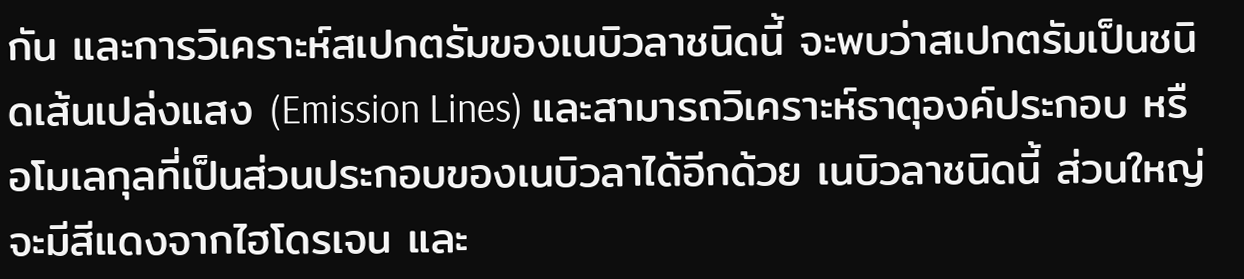กัน และการวิเคราะห์สเปกตรัมของเนบิวลาชนิดนี้ จะพบว่าสเปกตรัมเป็นชนิดเส้นเปล่งแสง (Emission Lines) และสามารถวิเคราะห์ธาตุองค์ประกอบ หรือโมเลกุลที่เป็นส่วนประกอบของเนบิวลาได้อีกด้วย เนบิวลาชนิดนี้ ส่วนใหญ่จะมีสีแดงจากไฮโดรเจน และ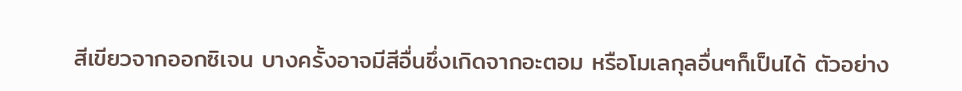สีเขียวจากออกซิเจน บางครั้งอาจมีสีอื่นซึ่งเกิดจากอะตอม หรือโมเลกุลอื่นๆก็เป็นได้ ตัวอย่าง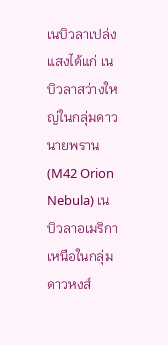เนบิวลาเปล่งแสงได้แก่ เนบิวลาสว่างใหญ่ในกลุ่มดาวนายพราน (M42 Orion Nebula) เนบิวลาอเมริกาเหนือในกลุ่มดาวหงส์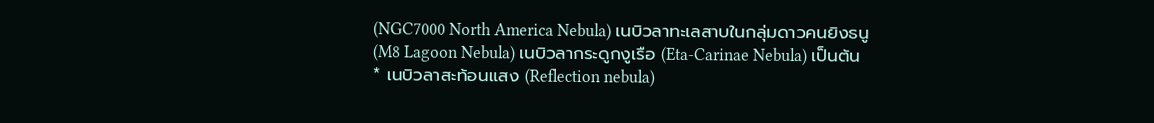(NGC7000 North America Nebula) เนบิวลาทะเลสาบในกลุ่มดาวคนยิงธนู (M8 Lagoon Nebula) เนบิวลากระดูกงูเรือ (Eta-Carinae Nebula) เป็นต้น * เนบิวลาสะท้อนแสง (Reflection nebula)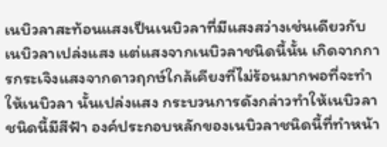เนบิวลาสะท้อนแสงเป็นเนบิวลาที่มีแสงสว่างเช่นเดียวกับเนบิวลาเปล่งแสง แต่แสงจากเนบิวลาชนิดนี้นั้น เกิดจากการกระเจิงแสงจากดาวฤกษ์ใกล้เคียงที่ไม่ร้อนมากพอที่จะทำให้เนบิวลา นั้นเปล่งแสง กระบวนการดังกล่าวทำให้เนบิวลาชนิดนี้มีสีฟ้า องค์ประกอบหลักของเนบิวลาชนิดนี้ที่ทำหน้า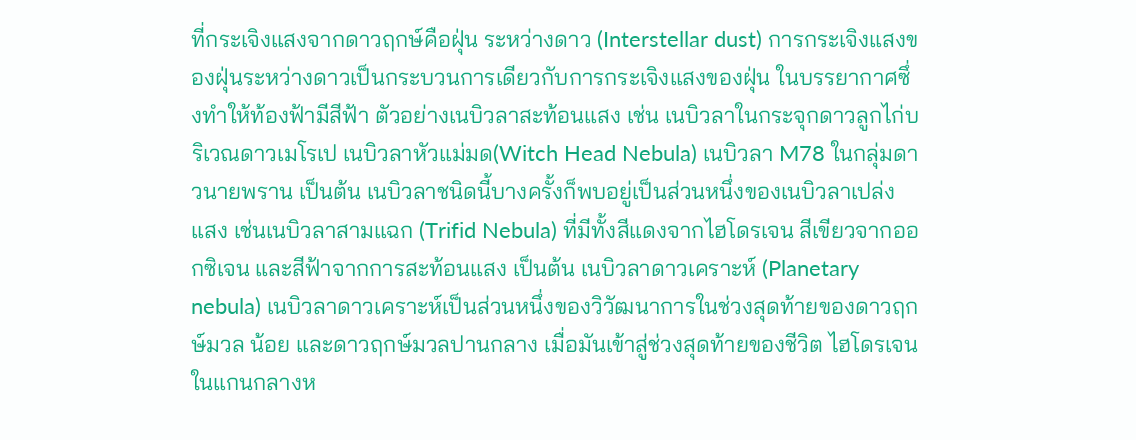ที่กระเจิงแสงจากดาวฤกษ์คือฝุ่น ระหว่างดาว (Interstellar dust) การกระเจิงแสงของฝุ่นระหว่างดาวเป็นกระบวนการเดียวกับการกระเจิงแสงของฝุ่น ในบรรยากาศซึ่งทำให้ท้องฟ้ามีสีฟ้า ตัวอย่างเนบิวลาสะท้อนแสง เช่น เนบิวลาในกระจุกดาวลูกไก่บริเวณดาวเมโรเป เนบิวลาหัวแม่มด(Witch Head Nebula) เนบิวลา M78 ในกลุ่มดาวนายพราน เป็นต้น เนบิวลาชนิดนี้บางครั้งก็พบอยู่เป็นส่วนหนึ่งของเนบิวลาเปล่งแสง เช่นเนบิวลาสามแฉก (Trifid Nebula) ที่มีทั้งสีแดงจากไฮโดรเจน สีเขียวจากออกซิเจน และสีฟ้าจากการสะท้อนแสง เป็นต้น เนบิวลาดาวเคราะห์ (Planetary nebula) เนบิวลาดาวเคราะห์เป็นส่วนหนึ่งของวิวัฒนาการในช่วงสุดท้ายของดาวฤกษ์มวล น้อย และดาวฤกษ์มวลปานกลาง เมื่อมันเข้าสู่ช่วงสุดท้ายของชีวิต ไฮโดรเจนในแกนกลางห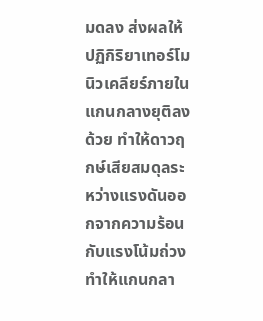มดลง ส่งผลให้ปฏิกิริยาเทอร์โมนิวเคลียร์ภายในแกนกลางยุติลงด้วย ทำให้ดาวฤกษ์เสียสมดุลระหว่างแรงดันออกจากความร้อน กับแรงโน้มถ่วง ทำให้แกนกลา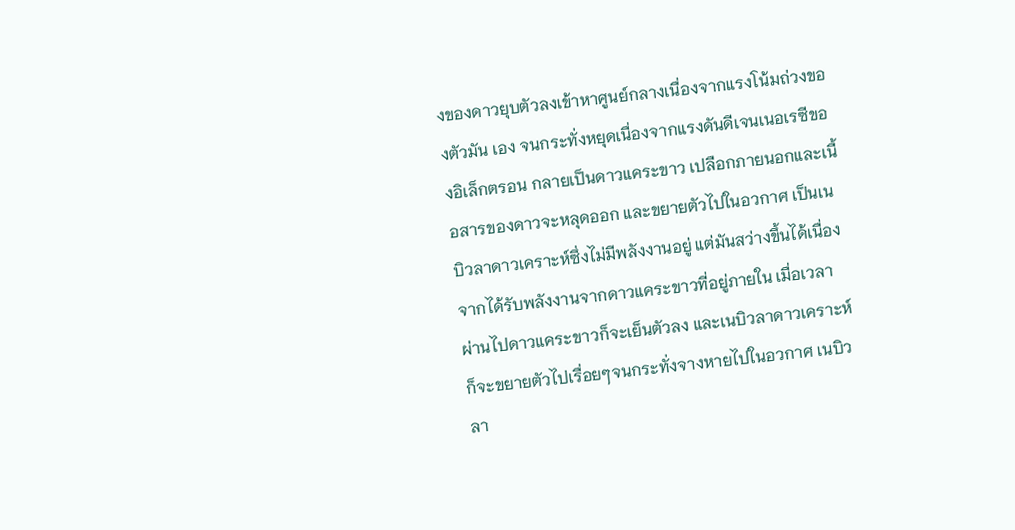งของดาวยุบตัวลงเข้าหาศูนย์กลางเนื่องจากแรงโน้มถ่วงของตัวมัน เอง จนกระทั่งหยุดเนื่องจากแรงดันดีเจนเนอเรซีของอิเล็กตรอน กลายเป็นดาวแคระขาว เปลือกภายนอกและเนื้อสารของดาวจะหลุดออก และขยายตัวไปในอวกาศ เป็นเนบิวลาดาวเคราะห์ซึ่งไม่มีพลังงานอยู่ แต่มันสว่างขึ้นได้เนื่องจากได้รับพลังงานจากดาวแคระขาวที่อยู่ภายใน เมื่อเวลาผ่านไปดาวแคระขาวก็จะเย็นตัวลง และเนบิวลาดาวเคราะห์ก็จะขยายตัวไปเรื่อยๆจนกระทั่งจางหายไปในอวกาศ เนบิวลา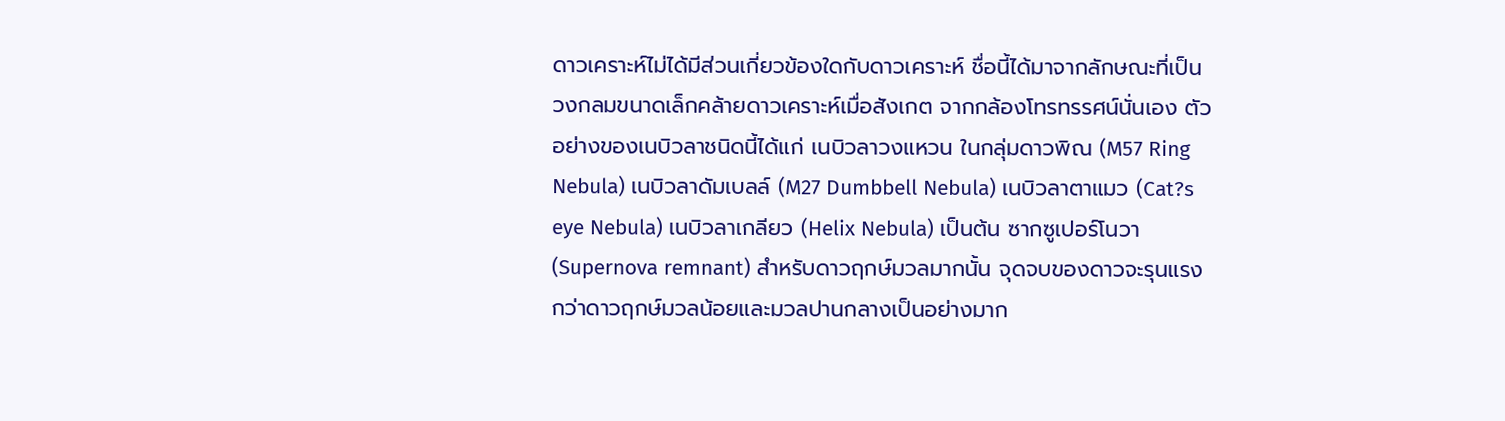ดาวเคราะห์ไม่ได้มีส่วนเกี่ยวข้องใดกับดาวเคราะห์ ชื่อนี้ได้มาจากลักษณะที่เป็นวงกลมขนาดเล็กคล้ายดาวเคราะห์เมื่อสังเกต จากกล้องโทรทรรศน์นั่นเอง ตัวอย่างของเนบิวลาชนิดนี้ได้แก่ เนบิวลาวงแหวน ในกลุ่มดาวพิณ (M57 Ring Nebula) เนบิวลาดัมเบลล์ (M27 Dumbbell Nebula) เนบิวลาตาแมว (Cat?s eye Nebula) เนบิวลาเกลียว (Helix Nebula) เป็นต้น ซากซูเปอร์โนวา (Supernova remnant) สำหรับดาวฤกษ์มวลมากนั้น จุดจบของดาวจะรุนแรงกว่าดาวฤกษ์มวลน้อยและมวลปานกลางเป็นอย่างมาก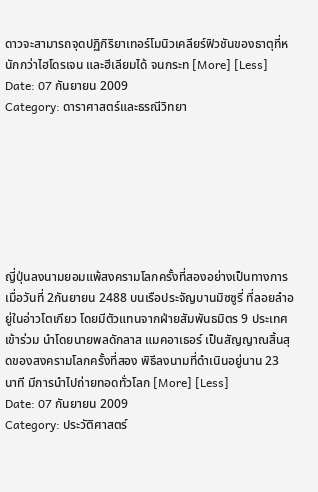ดาวจะสามารถจุดปฏิกิริยาเทอร์โมนิวเคลียร์ฟิวชันของธาตุที่หนักกว่าไฮโดรเจน และฮีเลียมได้ จนกระท [More] [Less]
Date: 07 กันยายน 2009
Category: ดาราศาสตร์และธรณีวิทยา







ญี่ปุ่นลงนามยอมแพ้สงครามโลกครั้งที่สองอย่างเป็นทางการเมื่อวันที่ 2กันยายน 2488 บนเรือประจัญบานมิซซูรี่ ที่ลอยลำอยู่ในอ่าวโตเกียว โดยมีตัวแทนจากฝ่ายสัมพันธมิตร 9 ประเทศเข้าร่วม นำโดยนายพลดักลาส แมคอาเธอร์ เป็นสัญญาณสิ้นสุดของสงครามโลกครั้งที่สอง พิธีลงนามที่ดำเนินอยู่นาน 23 นาที มีการนำไปถ่ายทอดทั่วโลก [More] [Less]
Date: 07 กันยายน 2009
Category: ประวัติศาสตร์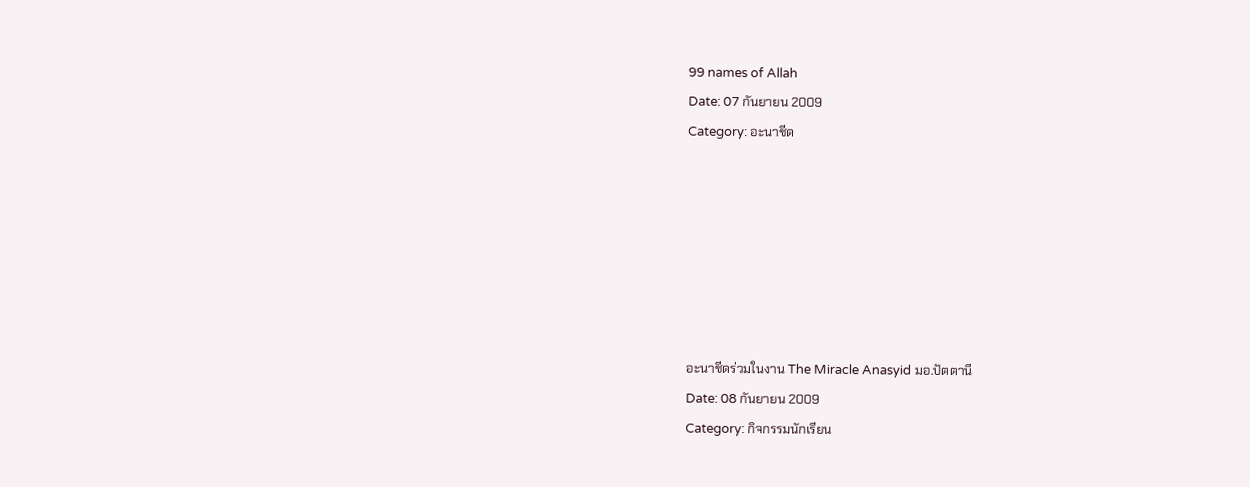99 names of Allah
Date: 07 กันยายน 2009
Category: อะนาชีด







อะนาชีดร่วมในงาน The Miracle Anasyid มอ.ปัตตานี
Date: 08 กันยายน 2009
Category: กิจกรรมนักเรียน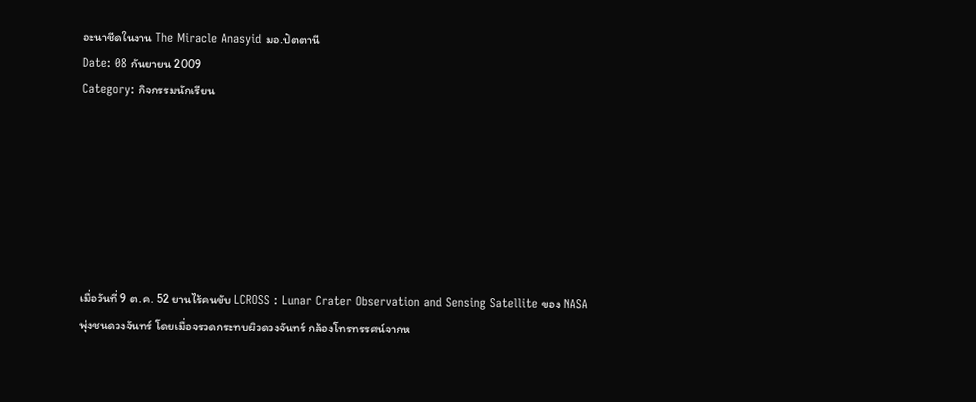อะนาชีดในงาน The Miracle Anasyid มอ.ปัตตานี
Date: 08 กันยายน 2009
Category: กิจกรรมนักเรียน







เมื่อวันที่ 9 ต.ค. 52 ยานไร้คนขับ LCROSS : Lunar Crater Observation and Sensing Satellite ของ NASA พุ่งชนดวงจันทร์ โดยเมื่อจรวดกระทบผิวดวงจันทร์ กล้องโทรทรรศน์จากห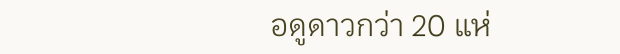อดูดาวกว่า 20 แห่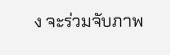ง จะร่วมจับภาพ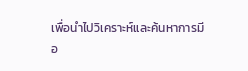เพื่อนำไปวิเคราะห์และค้นหาการมีอ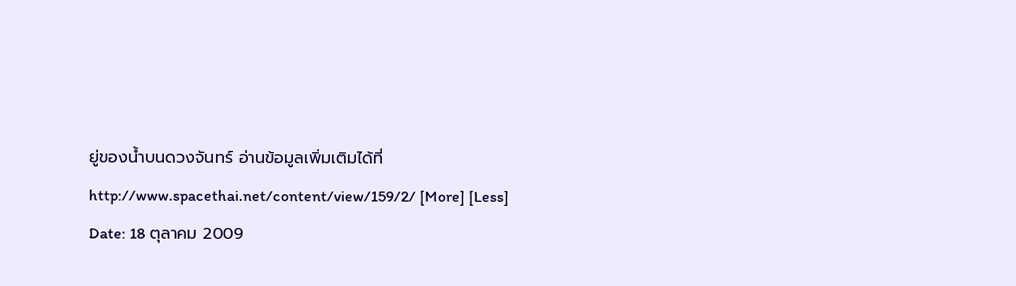ยู่ของน้ำบนดวงจันทร์ อ่านข้อมูลเพิ่มเติมได้ที่ http://www.spacethai.net/content/view/159/2/ [More] [Less]
Date: 18 ตุลาคม 2009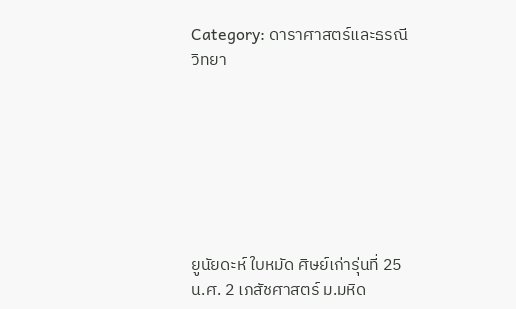Category: ดาราศาสตร์และธรณีวิทยา







ยูนัยดะห์ ใบหมัด ศิษย์เก่ารุ่นที่ 25 น.ศ. 2 เภสัชศาสตร์ ม.มหิด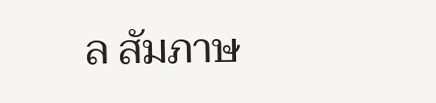ล สัมภาษ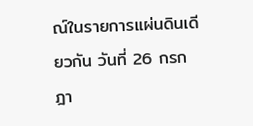ณ์ในรายการแผ่นดินเดียวกัน วันที่ 26 กรกฎา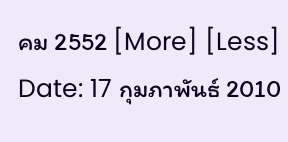คม 2552 [More] [Less]
Date: 17 กุมภาพันธ์ 2010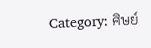Category: ศิษย์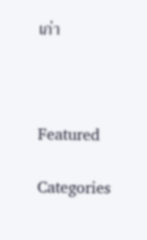เก่า



Featured

Categories